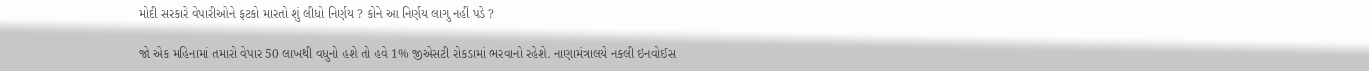મોદી સરકારે વેપારીઓને ફટકો મારતો શું લીધો નિર્ણય ? કોને આ નિર્ણય લાગુ નહીં પડે ?

જો એક મહિનામાં તમારો વેપાર 50 લાખથી વધુનો હશે તો હવે 1% જીએસટી રોકડામાં ભરવાનો રહેશે. નાણામંત્રાલયે નકલી ઇનવોઈસ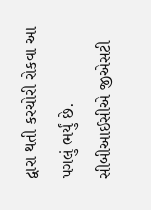દ્વારા થતી કરચોરી રોકવા આ પગલું ભર્યું છે. સીબીઆઈસીએ જીએસટી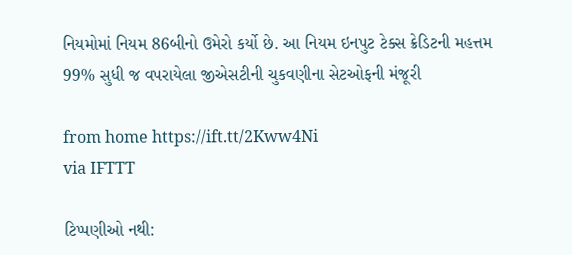નિયમોમાં નિયમ 86બીનો ઉમેરો કર્યો છે. આ નિયમ ઇનપુટ ટેક્સ ક્રેડિટની મહત્તમ 99% સુધી જ વપરાયેલા જીએસટીની ચુકવણીના સેટઓફની મંજૂરી

from home https://ift.tt/2Kww4Ni
via IFTTT

ટિપ્પણીઓ નથી: